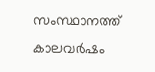സംസ്ഥാനത്ത്‌ കാലവർഷം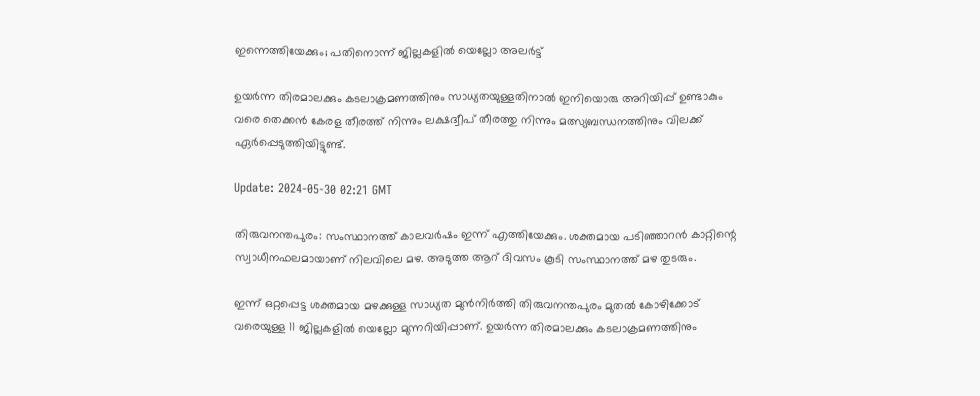ഇന്നെത്തിയേക്കും; പതിനൊന്ന് ജില്ലകളിൽ യെല്ലോ അലർട്ട്‌

ഉയർന്ന തിരമാലക്കും കടലാക്രമണത്തിനും സാധ്യതയുള്ളതിനാൽ ഇനിയൊരു അറിയിപ്പ് ഉണ്ടാകും വരെ തെക്കൻ കേരള തീരത്ത് നിന്നും ലക്ഷദ്വീപ് തീരത്തു നിന്നും മത്സ്യബന്ധനത്തിനും വിലക്ക് ഏർപ്പെടുത്തിയിട്ടുണ്ട്.

Update: 2024-05-30 02:21 GMT

തിരുവനന്തപുരം: സംസ്ഥാനത്ത് കാലവർഷം ഇന്ന് എത്തിയേക്കും. ശക്തമായ പടിഞ്ഞാറൻ കാറ്റിന്റെ സ്വാധീനഫലമായാണ് നിലവിലെ മഴ. അടുത്ത ആറ് ദിവസം കൂടി സംസ്ഥാനത്ത് മഴ തുടരും.

ഇന്ന് ഒറ്റപ്പെട്ട ശക്തമായ മഴക്കുള്ള സാധ്യത മുൻനിർത്തി തിരുവനന്തപുരം മുതൽ കോഴിക്കോട് വരെയുള്ള 11 ജില്ലകളിൽ യെല്ലോ മുന്നറിയിപ്പാണ്. ഉയർന്ന തിരമാലക്കും കടലാക്രമണത്തിനും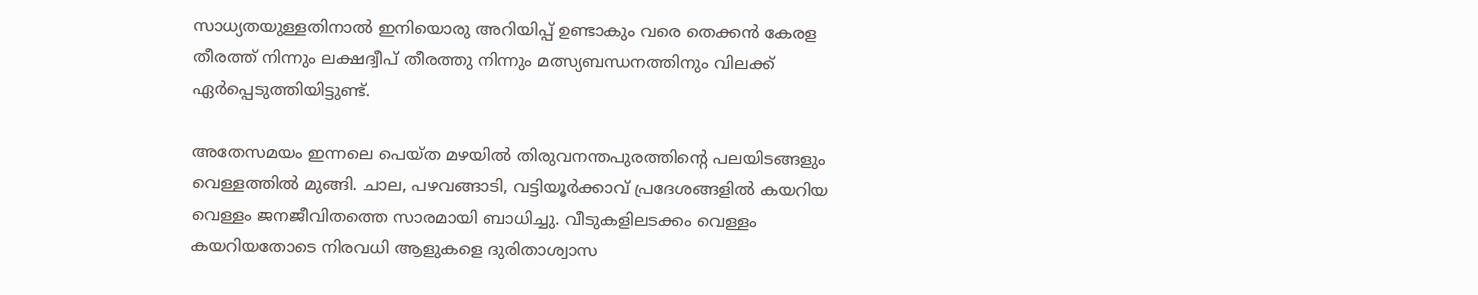സാധ്യതയുള്ളതിനാൽ ഇനിയൊരു അറിയിപ്പ് ഉണ്ടാകും വരെ തെക്കൻ കേരള തീരത്ത് നിന്നും ലക്ഷദ്വീപ് തീരത്തു നിന്നും മത്സ്യബന്ധനത്തിനും വിലക്ക് ഏർപ്പെടുത്തിയിട്ടുണ്ട്.

അതേസമയം ഇന്നലെ പെയ്ത മഴയിൽ തിരുവനന്തപുരത്തിന്റെ പലയിടങ്ങളും വെള്ളത്തിൽ മുങ്ങി. ചാല, പഴവങ്ങാടി, വട്ടിയൂർക്കാവ് പ്രദേശങ്ങളിൽ കയറിയ വെള്ളം ജനജീവിതത്തെ സാരമായി ബാധിച്ചു. വീടുകളിലടക്കം വെള്ളം കയറിയതോടെ നിരവധി ആളുകളെ ദുരിതാശ്വാസ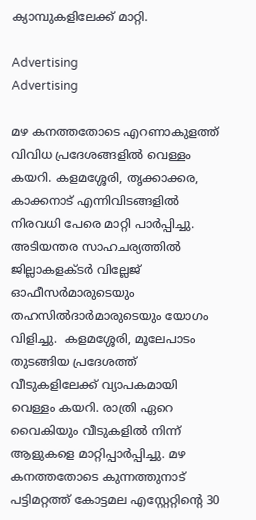ക്യാമ്പുകളിലേക്ക് മാറ്റി.

Advertising
Advertising

മഴ കനത്തതോടെ എറണാകുളത്ത് വിവിധ പ്രദേശങ്ങളിൽ വെള്ളം കയറി. കളമശ്ശേരി, തൃക്കാക്കര, കാക്കനാട് എന്നിവിടങ്ങളിൽ നിരവധി പേരെ മാറ്റി പാർപ്പിച്ചു. അടിയന്തര സാഹചര്യത്തിൽ ജില്ലാകളക്ടർ വില്ലേജ് ഓഫീസർമാരുടെയും തഹസിൽദാർമാരുടെയും യോഗം വിളിച്ചു.  കളമശ്ശേരി, മൂലേപാടം തുടങ്ങിയ പ്രദേശത്ത് വീടുകളിലേക്ക് വ്യാപകമായി വെള്ളം കയറി. രാത്രി ഏറെ വൈകിയും വീടുകളിൽ നിന്ന് ആളുകളെ മാറ്റിപ്പാർപ്പിച്ചു. മഴ കനത്തതോടെ കുന്നത്തുനാട് പട്ടിമറ്റത്ത് കോട്ടമല എസ്റ്റേറ്റിന്റെ 30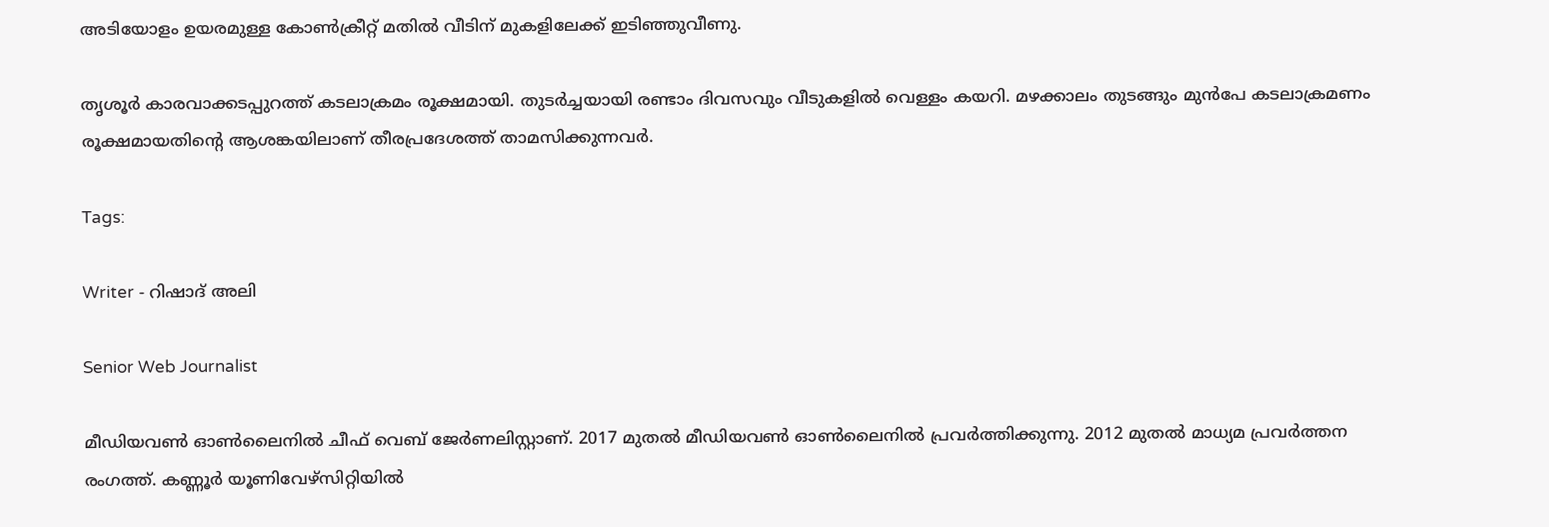അടിയോളം ഉയരമുള്ള കോൺക്രീറ്റ് മതിൽ വീടിന് മുകളിലേക്ക് ഇടിഞ്ഞുവീണു.

തൃശൂർ കാരവാക്കടപ്പുറത്ത് കടലാക്രമം രൂക്ഷമായി. തുടർച്ചയായി രണ്ടാം ദിവസവും വീടുകളിൽ വെള്ളം കയറി. മഴക്കാലം തുടങ്ങും മുൻപേ കടലാക്രമണം രൂക്ഷമായതിന്റെ ആശങ്കയിലാണ് തീരപ്രദേശത്ത് താമസിക്കുന്നവർ.

Tags:

Writer - റിഷാദ് അലി

Senior Web Journalist

മീഡിയവൺ ഓൺലൈനിൽ ചീഫ് വെബ് ജേർണലിസ്റ്റാണ്. 2017 മുതൽ മീഡിയവൺ ഓൺലൈനിൽ പ്രവർത്തിക്കുന്നു. 2012 മുതൽ മാധ്യമ പ്രവർത്തന രംഗത്ത്. കണ്ണൂര്‍ യൂണിവേഴ്‌സിറ്റിയിൽ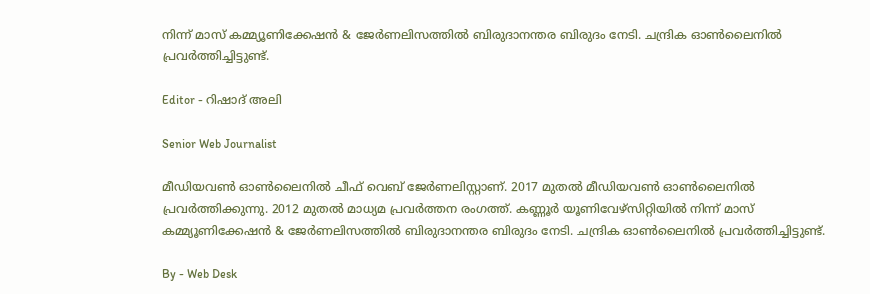നിന്ന് മാസ് കമ്മ്യൂണിക്കേഷന്‍ & ജേര്‍ണലിസത്തില്‍ ബിരുദാനന്തര ബിരുദം നേടി. ചന്ദ്രിക ഓണ്‍ലൈനില്‍ പ്രവര്‍ത്തിച്ചിട്ടുണ്ട്.

Editor - റിഷാദ് അലി

Senior Web Journalist

മീഡിയവൺ ഓൺലൈനിൽ ചീഫ് വെബ് ജേർണലിസ്റ്റാണ്. 2017 മുതൽ മീഡിയവൺ ഓൺലൈനിൽ പ്രവർത്തിക്കുന്നു. 2012 മുതൽ മാധ്യമ പ്രവർത്തന രംഗത്ത്. കണ്ണൂര്‍ യൂണിവേഴ്‌സിറ്റിയിൽ നിന്ന് മാസ് കമ്മ്യൂണിക്കേഷന്‍ & ജേര്‍ണലിസത്തില്‍ ബിരുദാനന്തര ബിരുദം നേടി. ചന്ദ്രിക ഓണ്‍ലൈനില്‍ പ്രവര്‍ത്തിച്ചിട്ടുണ്ട്.

By - Web Desk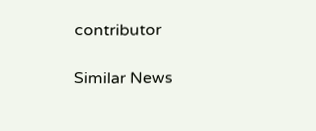contributor

Similar News